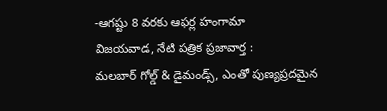-ఆగష్టు 8 వరకు ఆఫర్ల హంగామా
విజయవాడ, నేటి పత్రిక ప్రజావార్త :
మలబార్ గోల్డ్ & డైమండ్స్, ఎంతో పుణ్యప్రదమైన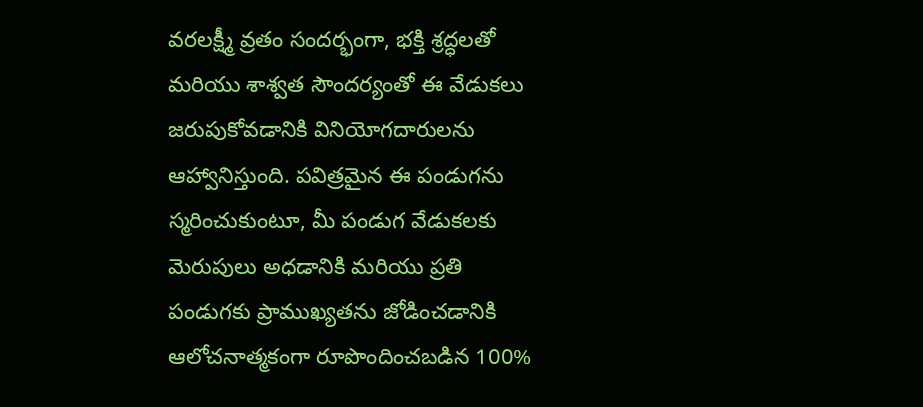వరలక్ష్మీ వ్రతం సందర్భంగా, భక్తి శ్రద్ధలతో మరియు శాశ్వత సౌందర్యంతో ఈ వేడుకలు జరుపుకోవడానికి వినియోగదారులను ఆహ్వానిస్తుంది. పవిత్రమైన ఈ పండుగను స్మరించుకుంటూ, మీ పండుగ వేడుకలకు మెరుపులు అధడానికి మరియు ప్రతి పండుగకు ప్రాముఖ్యతను జోడించడానికి ఆలోచనాత్మకంగా రూపొందించబడిన 100%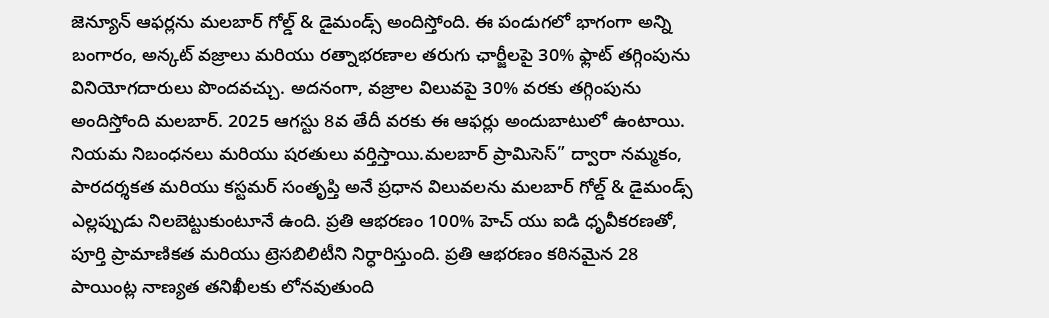జెన్యూన్ ఆఫర్లను మలబార్ గోల్డ్ & డైమండ్స్ అందిస్తోంది. ఈ పండుగలో భాగంగా అన్ని బంగారం, అన్కట్ వజ్రాలు మరియు రత్నాభరణాల తరుగు ఛార్జీలపై 30% ఫ్లాట్ తగ్గింపును వినియోగదారులు పొందవచ్చు. అదనంగా, వజ్రాల విలువపై 30% వరకు తగ్గింపును అందిస్తోంది మలబార్. 2025 ఆగస్టు 8వ తేదీ వరకు ఈ ఆఫర్లు అందుబాటులో ఉంటాయి. నియమ నిబంధనలు మరియు షరతులు వర్తిస్తాయి.మలబార్ ప్రామిసెస్” ద్వారా నమ్మకం, పారదర్శకత మరియు కస్టమర్ సంతృప్తి అనే ప్రధాన విలువలను మలబార్ గోల్డ్ & డైమండ్స్ ఎల్లప్పుడు నిలబెట్టుకుంటూనే ఉంది. ప్రతి ఆభరణం 100% హెచ్ యు ఐడి ధృవీకరణతో, పూర్తి ప్రామాణికత మరియు ట్రెసబిలిటీని నిర్ధారిస్తుంది. ప్రతి ఆభరణం కఠినమైన 28 పాయింట్ల నాణ్యత తనిఖీలకు లోనవుతుంది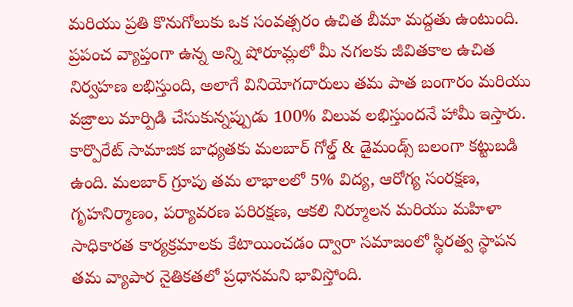మరియు ప్రతి కొనుగోలుకు ఒక సంవత్సరం ఉచిత బీమా మద్దతు ఉంటుంది. ప్రపంచ వ్యాప్తంగా ఉన్న అన్ని షోరూమ్లలో మీ నగలకు జీవితకాల ఉచిత నిర్వహణ లభిస్తుంది, అలాగే వినియోగదారులు తమ పాత బంగారం మరియు వజ్రాలు మార్పిడి చేసుకున్నప్పుడు 100% విలువ లభిస్తుందనే హామీ ఇస్తారు. కార్పొరేట్ సామాజిక బాధ్యతకు మలబార్ గోల్డ్ & డైమండ్స్ బలంగా కట్టుబడి ఉంది. మలబార్ గ్రూపు తమ లాభాలలో 5% విద్య, ఆరోగ్య సంరక్షణ, గృహనిర్మాణం, పర్యావరణ పరిరక్షణ, ఆకలి నిర్మూలన మరియు మహిళా సాధికారత కార్యక్రమాలకు కేటాయించడం ద్వారా సమాజంలో స్థిరత్వ స్థాపన తమ వ్యాపార నైతికతలో ప్రధానమని భావిస్తోంది.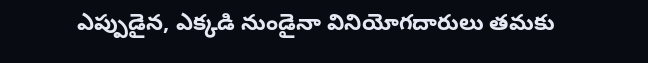ఎప్పుడైన, ఎక్కడి నుండైనా వినియోగదారులు తమకు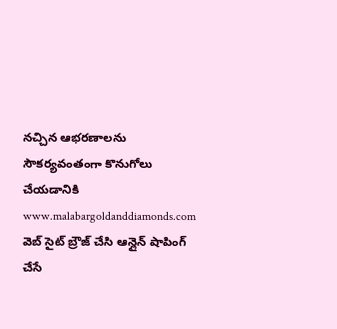నచ్చిన ఆభరణాలను సౌకర్యవంతంగా కొనుగోలు చేయడానికి www.malabargoldanddiamonds.com వెబ్ సైట్ బ్రౌజ్ చేసి ఆన్లైన్ షాపింగ్ చేసే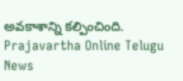అవకాశాన్ని కల్పించింది.
Prajavartha Online Telugu News